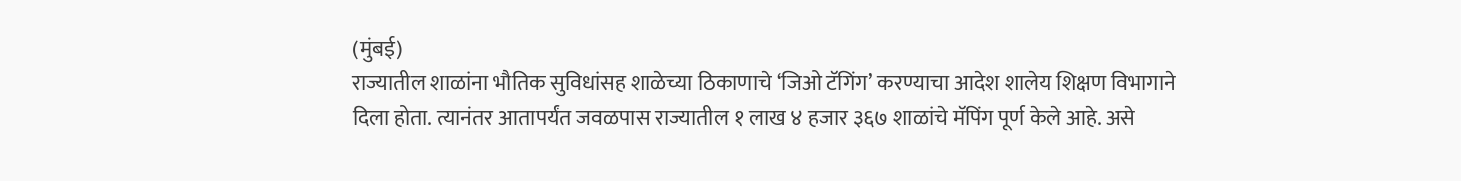(मुंबई)
राज्यातील शाळांना भौतिक सुविधांसह शाळेच्या ठिकाणाचे ‘जिओ टॅगिंग’ करण्याचा आदेश शालेय शिक्षण विभागाने दिला होता. त्यानंतर आतापर्यंत जवळपास राज्यातील १ लाख ४ हजार ३६७ शाळांचे मॅपिंग पूर्ण केले आहे. असे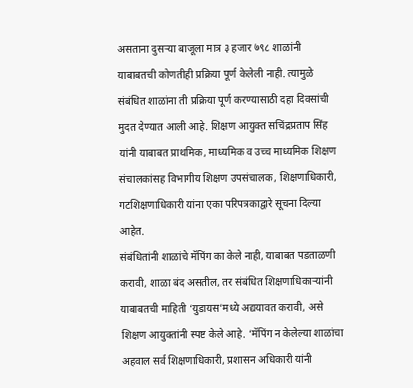असताना दुसऱ्या बाजूला मात्र ३ हजार ७९८ शाळांनी याबाबतची कोणतीही प्रक्रिया पूर्ण केलेली नाही. त्यामुळे संबंधित शाळांना ती प्रक्रिया पूर्ण करण्यासाठी दहा दिवसांची मुदत देण्यात आली आहे. शिक्षण आयुक्त सचिंद्रप्रताप सिंह यांनी याबाबत प्राथमिक, माध्यमिक व उच्च माध्यमिक शिक्षण संचालकांसह विभागीय शिक्षण उपसंचालक, शिक्षणाधिकारी, गटशिक्षणाधिकारी यांना एका परिपत्रकाद्वारे सूचना दिल्या आहेत.
संबंधितांनी शाळांचे मॅपिंग का केले नाही, याबाबत पडताळणी करावी, शाळा बंद असतील, तर संबंधित शिक्षणाधिकाऱ्यांनी याबाबतची माहिती ‘युडायस’मध्ये अद्ययावत करावी, असे शिक्षण आयुक्तांनी स्पष्ट केले आहे. ‘मॅपिंग न केलेल्या शाळांचा अहवाल सर्व शिक्षणाधिकारी, प्रशासन अधिकारी यांनी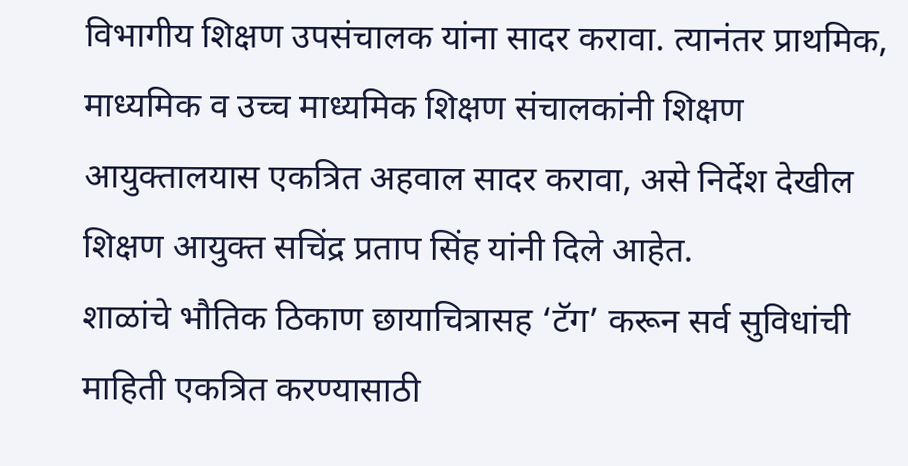विभागीय शिक्षण उपसंचालक यांना सादर करावा. त्यानंतर प्राथमिक, माध्यमिक व उच्च माध्यमिक शिक्षण संचालकांनी शिक्षण आयुक्तालयास एकत्रित अहवाल सादर करावा, असे निर्देश देखील शिक्षण आयुक्त सचिंद्र प्रताप सिंह यांनी दिले आहेत.
शाळांचे भौतिक ठिकाण छायाचित्रासह ‘टॅग’ करून सर्व सुविधांची माहिती एकत्रित करण्यासाठी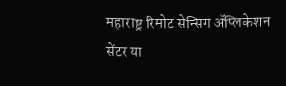महाराष्ट्र रिमोट सेन्सिग ॲप्लिकेशन सेंटर या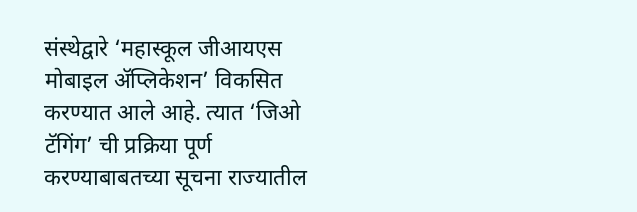संस्थेद्वारे ‘महास्कूल जीआयएस मोबाइल ॲप्लिकेशन’ विकसित करण्यात आले आहे. त्यात ‘जिओ टॅगिंग’ ची प्रक्रिया पूर्ण करण्याबाबतच्या सूचना राज्यातील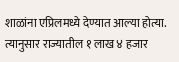शाळांना एप्रिलमध्ये देण्यात आल्या होत्या. त्यानुसार राज्यातील १ लाख ४ हजार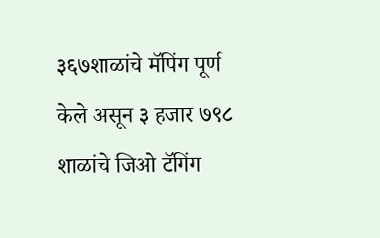३६७शाळांचे मॅपिंग पूर्ण केले असून ३ हजार ७९८ शाळांचे जिओ टॅगिंग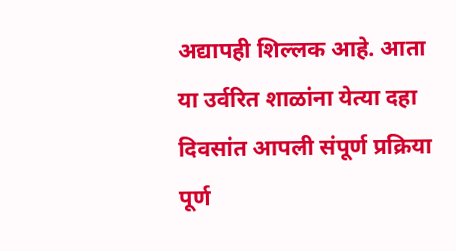अद्यापही शिल्लक आहे. आता या उर्वरित शाळांना येत्या दहा दिवसांत आपली संपूर्ण प्रक्रिया पूर्ण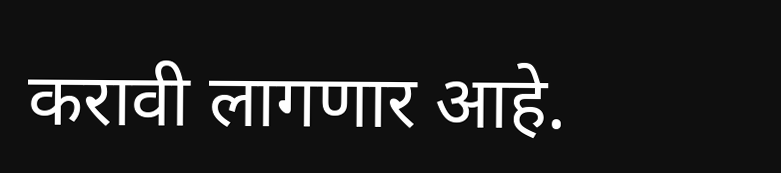करावी लागणार आहे.